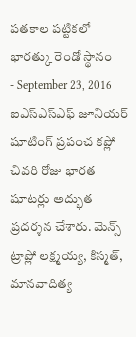పతకాల పట్టికలో భారత్కు రెండో స్థానం
- September 23, 2016
ఐఎస్ఎస్ఎఫ్ జూనియర్ షూటింగ్ ప్రపంచ కప్లో చివరి రోజు భారత షూటర్లు అద్భుత ప్రదర్శన చేశారు. మెన్స్ ట్రాప్లో లక్ష్మయ్య, కిస్మత్, మానవాదిత్య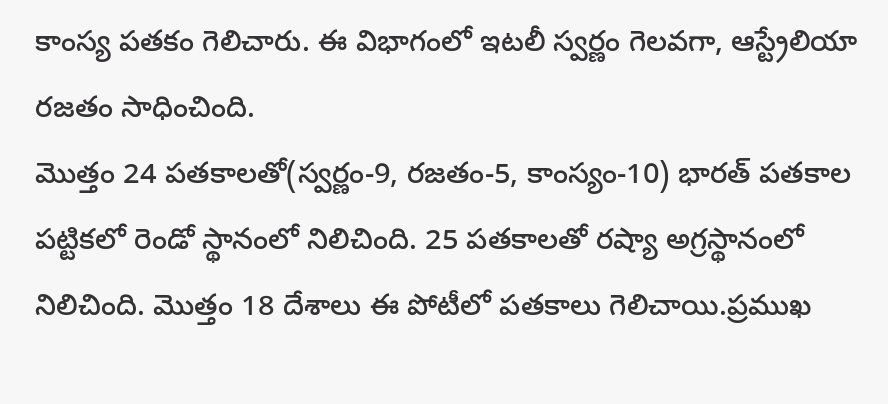కాంస్య పతకం గెలిచారు. ఈ విభాగంలో ఇటలీ స్వర్ణం గెలవగా, ఆస్ట్రేలియా రజతం సాధించింది.
మొత్తం 24 పతకాలతో(స్వర్ణం-9, రజతం-5, కాంస్యం-10) భారత్ పతకాల పట్టికలో రెండో స్థానంలో నిలిచింది. 25 పతకాలతో రష్యా అగ్రస్థానంలో నిలిచింది. మొత్తం 18 దేశాలు ఈ పోటీలో పతకాలు గెలిచాయి.ప్రముఖ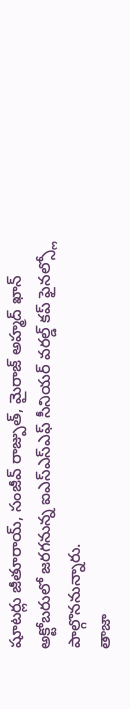షూటర్లు జీతూరాయ్, సంజీవ్ రాజ్పుత్, మైరాజ్ అహ్మద్ ఖాన్ అక్టోబరులో జరగనున్న ఐఎస్ఎస్ఎఫ్ సీనియర్ వరల్డ్ కప్ ఫైనల్స్లో పాల్గొననున్నారు.
తాజా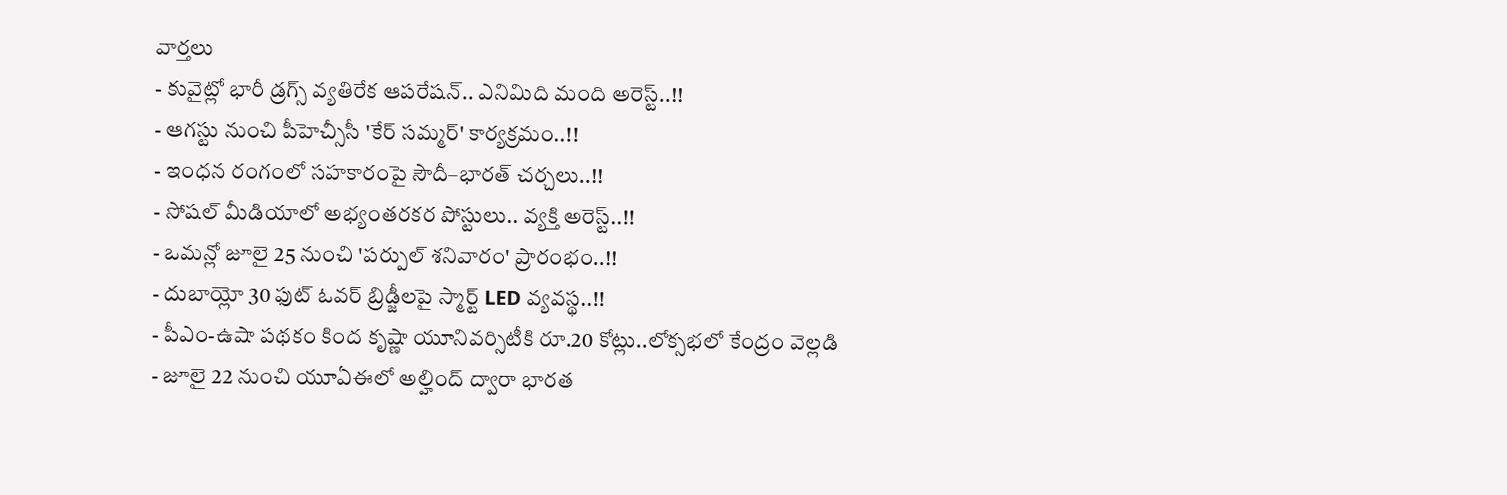వార్తలు
- కువైట్లో భారీ డ్రగ్స్ వ్యతిరేక ఆపరేషన్.. ఎనిమిది మంది అరెస్ట్..!!
- ఆగస్టు నుంచి పీహెచ్సీసీ 'కేర్ సమ్మర్' కార్యక్రమం..!!
- ఇంధన రంగంలో సహకారంపై సౌదీ–భారత్ చర్చలు..!!
- సోషల్ మీడియాలో అభ్యంతరకర పోస్టులు.. వ్యక్తి అరెస్ట్..!!
- ఒమన్లో జూలై 25 నుంచి 'పర్పుల్ శనివారం' ప్రారంభం..!!
- దుబాయ్లో 30 ఫుట్ ఓవర్ బ్రిడ్జీలపై స్మార్ట్ LED వ్యవస్థ..!!
- పీఎం-ఉషా పథకం కింద కృష్ణా యూనివర్సిటీకి రూ.20 కోట్లు..లోక్సభలో కేంద్రం వెల్లడి
- జూలై 22 నుంచి యూఏఈలో అల్హింద్ ద్వారా భారత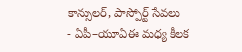కాన్సులర్, పాస్పోర్ట్ సేవలు
- ఏపీ–యూఏఈ మధ్య కీలక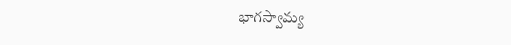భాగస్వామ్య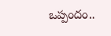ఒప్పందం..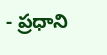- ప్రధాని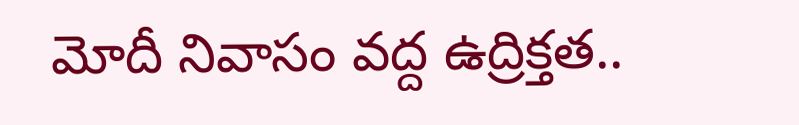మోదీ నివాసం వద్ద ఉద్రిక్తత..